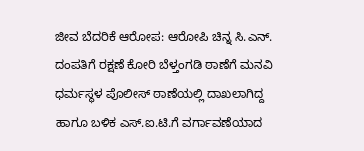ಜೀವ ಬೆದರಿಕೆ ಆರೋಪ: ಆರೋಪಿ ಚಿನ್ನ ಸಿ.ಎನ್. ದಂಪತಿಗೆ ರಕ್ಷಣೆ ಕೋರಿ ಬೆಳ್ತಂಗಡಿ ಠಾಣೆಗೆ ಮನವಿ
ಧರ್ಮಸ್ಥಳ ಪೊಲೀಸ್ ಠಾಣೆಯಲ್ಲಿ ದಾಖಲಾಗಿದ್ದ ಹಾಗೂ ಬಳಿಕ ಎಸ್.ಐ.ಟಿ.ಗೆ ವರ್ಗಾವಣೆಯಾದ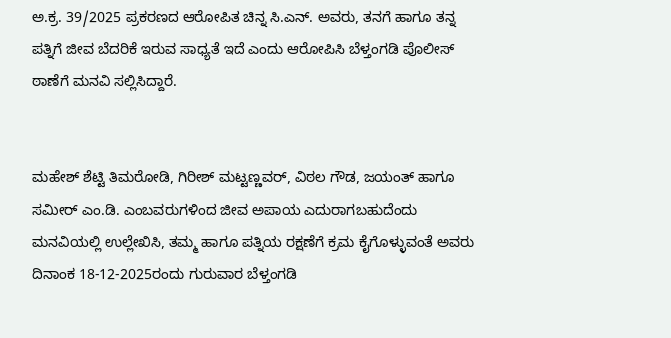ಅ.ಕ್ರ. 39/2025 ಪ್ರಕರಣದ ಆರೋಪಿತ ಚಿನ್ನ ಸಿ.ಎನ್. ಅವರು, ತನಗೆ ಹಾಗೂ ತನ್ನ ಪತ್ನಿಗೆ ಜೀವ ಬೆದರಿಕೆ ಇರುವ ಸಾಧ್ಯತೆ ಇದೆ ಎಂದು ಆರೋಪಿಸಿ ಬೆಳ್ತಂಗಡಿ ಪೊಲೀಸ್ ಠಾಣೆಗೆ ಮನವಿ ಸಲ್ಲಿಸಿದ್ದಾರೆ.


ಮಹೇಶ್ ಶೆಟ್ಟಿ ತಿಮರೋಡಿ, ಗಿರೀಶ್ ಮಟ್ಟಣ್ಣವರ್, ವಿಠಲ ಗೌಡ, ಜಯಂತ್ ಹಾಗೂ ಸಮೀರ್ ಎಂ.ಡಿ. ಎಂಬವರುಗಳಿಂದ ಜೀವ ಅಪಾಯ ಎದುರಾಗಬಹುದೆಂದು ಮನವಿಯಲ್ಲಿ ಉಲ್ಲೇಖಿಸಿ, ತಮ್ಮ ಹಾಗೂ ಪತ್ನಿಯ ರಕ್ಷಣೆಗೆ ಕ್ರಮ ಕೈಗೊಳ್ಳುವಂತೆ ಅವರು ದಿನಾಂಕ 18-12-2025ರಂದು ಗುರುವಾರ ಬೆಳ್ತಂಗಡಿ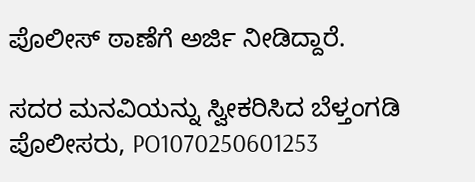ಪೊಲೀಸ್ ಠಾಣೆಗೆ ಅರ್ಜಿ ನೀಡಿದ್ದಾರೆ.

ಸದರ ಮನವಿಯನ್ನು ಸ್ವೀಕರಿಸಿದ ಬೆಳ್ತಂಗಡಿ ಪೊಲೀಸರು, PO1070250601253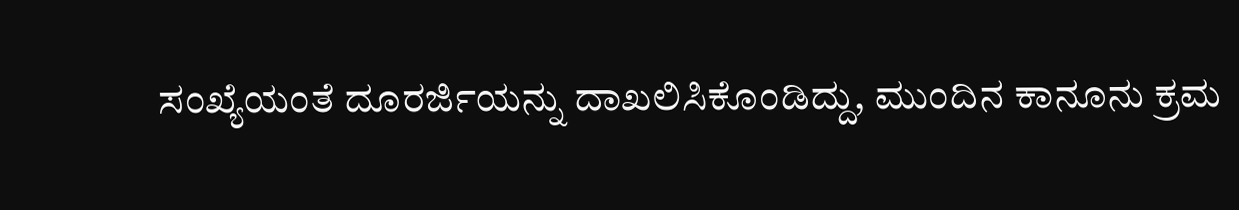ಸಂಖ್ಯೆಯಂತೆ ದೂರರ್ಜಿಯನ್ನು ದಾಖಲಿಸಿಕೊಂಡಿದ್ದು, ಮುಂದಿನ ಕಾನೂನು ಕ್ರಮ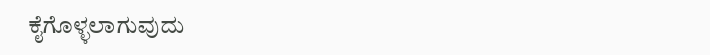ಕೈಗೊಳ್ಳಲಾಗುವುದು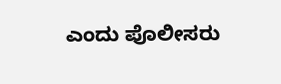ಎಂದು ಪೊಲೀಸರು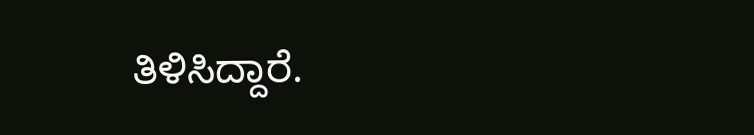ತಿಳಿಸಿದ್ದಾರೆ.